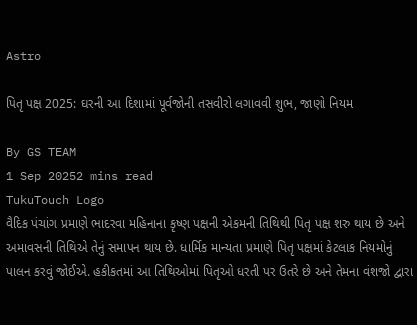Astro

પિતૃ પક્ષ 2025: ઘરની આ દિશામાં પૂર્વજોની તસવીરો લગાવવી શુભ, જાણો નિયમ

By GS TEAM
1 Sep 20252 mins read
TukuTouch Logo
વૈદિક પંચાંગ પ્રમાણે ભાદરવા મહિનાના કૃષ્ણ પક્ષની એકમની તિથિથી પિતૃ પક્ષ શરુ થાય છે અને અમાવસની તિથિએ તેનું સમાપન થાય છે. ધાર્મિક માન્યતા પ્રમાણે પિતૃ પક્ષમાં કેટલાક નિયમોનું પાલન કરવું જોઈએ. હકીકતમાં આ તિથિઓમાં પિતૃઓ ધરતી પર ઉતરે છે અને તેમના વંશજો દ્વારા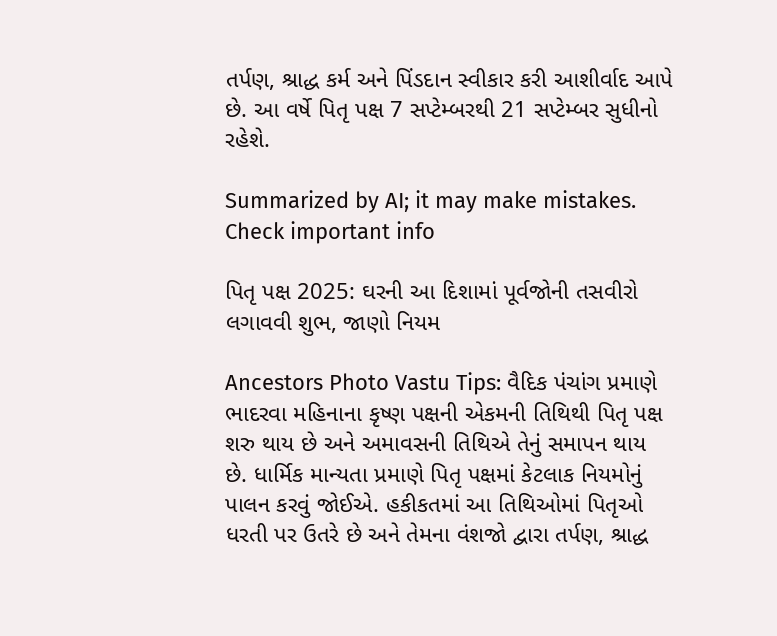તર્પણ, શ્રાદ્ધ કર્મ અને પિંડદાન સ્વીકાર કરી આશીર્વાદ આપે છે. આ વર્ષે પિતૃ પક્ષ 7 સપ્ટેમ્બરથી 21 સપ્ટેમ્બર સુધીનો રહેશે.

Summarized by AI; it may make mistakes. Check important info

પિતૃ પક્ષ 2025: ઘરની આ દિશામાં પૂર્વજોની તસવીરો લગાવવી શુભ, જાણો નિયમ

Ancestors Photo Vastu Tips: વૈદિક પંચાંગ પ્રમાણે ભાદરવા મહિનાના કૃષ્ણ પક્ષની એકમની તિથિથી પિતૃ પક્ષ શરુ થાય છે અને અમાવસની તિથિએ તેનું સમાપન થાય છે. ધાર્મિક માન્યતા પ્રમાણે પિતૃ પક્ષમાં કેટલાક નિયમોનું પાલન કરવું જોઈએ. હકીકતમાં આ તિથિઓમાં પિતૃઓ ધરતી પર ઉતરે છે અને તેમના વંશજો દ્વારા તર્પણ, શ્રાદ્ધ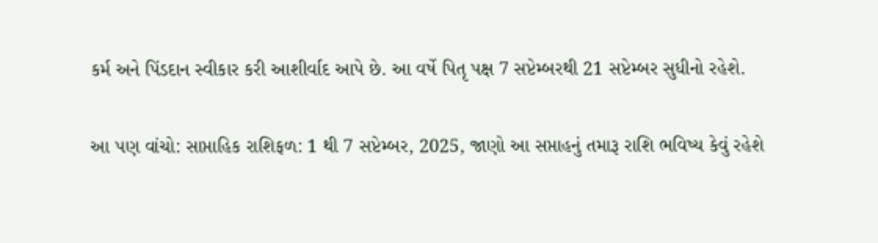કર્મ અને પિંડદાન સ્વીકાર કરી આશીર્વાદ આપે છે. આ વર્ષે પિતૃ પક્ષ 7 સપ્ટેમ્બરથી 21 સપ્ટેમ્બર સુધીનો રહેશે.

આ પણ વાંચો: સાપ્તાહિક રાશિફળ: 1 થી 7 સપ્ટેમ્બર, 2025, જાણો આ સપ્તાહનું તમારૂ રાશિ ભવિષ્ય કેવું રહેશે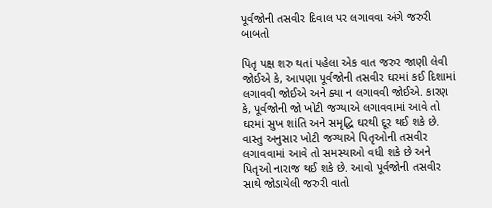પૂર્વજોની તસવીર દિવાલ પર લગાવવા અંગે જરુરી બાબતો

પિતૃ પક્ષ શરુ થતાં પહેલા એક વાત જરુર જાણી લેવી જોઈએ કે, આપણા પૂર્વજોની તસવીર ઘરમાં કઈ દિશામાં લગાવવી જોઈએ અને ક્યા ન લગાવવી જોઈએ. કારણ કે, પૂર્વજોની જો ખોટી જગ્યાએ લગાવવામાં આવે તો ઘરમાં સુખ શાંતિ અને સમૃદ્ધિ ઘરથી દૂર થઈ શકે છે. વાસ્તુ અનુસાર ખોટી જગ્યાએ પિતૃઓની તસવીર લગાવવામાં આવે તો સમસ્યાઓ વધી શકે છે અને પિતૃઓ નારાજ થઈ શકે છે. આવો પૂર્વજોની તસવીર સાથે જોડાયેલી જરુરી વાતો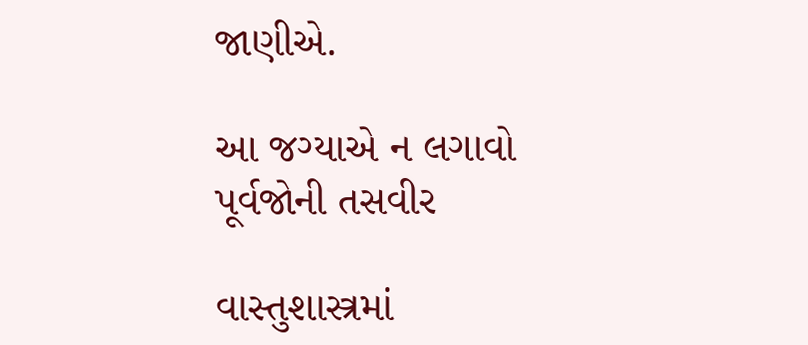જાણીએ.

આ જગ્યાએ ન લગાવો પૂર્વજોની તસવીર

વાસ્તુશાસ્ત્રમાં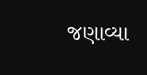જણાવ્યા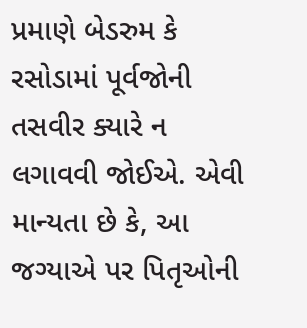પ્રમાણે બેડરુમ કે રસોડામાં પૂર્વજોની તસવીર ક્યારે ન લગાવવી જોઈએ. એવી માન્યતા છે કે, આ જગ્યાએ પર પિતૃઓની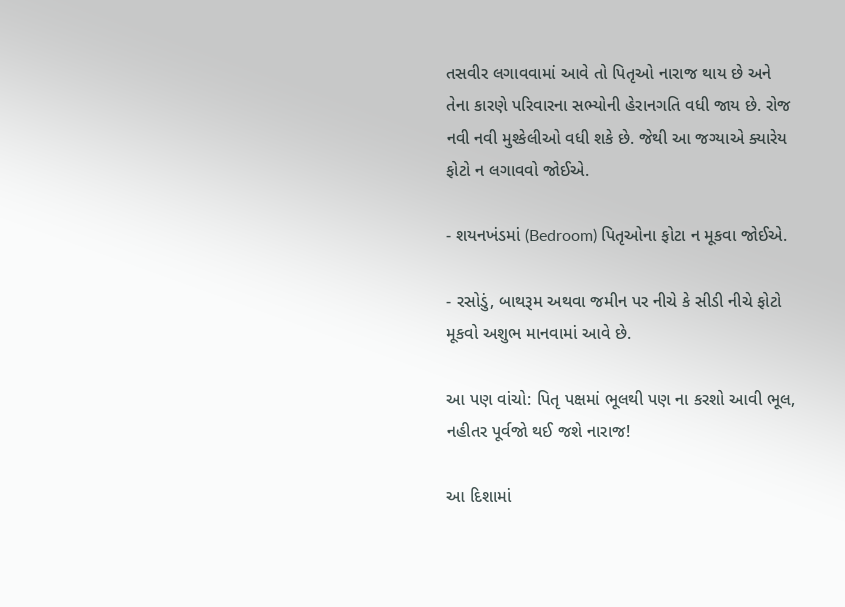તસવીર લગાવવામાં આવે તો પિતૃઓ નારાજ થાય છે અને તેના કારણે પરિવારના સભ્યોની હેરાનગતિ વધી જાય છે. રોજ નવી નવી મુશ્કેલીઓ વધી શકે છે. જેથી આ જગ્યાએ ક્યારેય ફોટો ન લગાવવો જોઈએ.

- શયનખંડમાં (Bedroom) પિતૃઓના ફોટા ન મૂકવા જોઈએ.

- રસોડું, બાથરૂમ અથવા જમીન પર નીચે કે સીડી નીચે ફોટો મૂકવો અશુભ માનવામાં આવે છે.

આ પણ વાંચો: પિતૃ પક્ષમાં ભૂલથી પણ ના કરશો આવી ભૂલ, નહીતર પૂર્વજો થઈ જશે નારાજ!

આ દિશામાં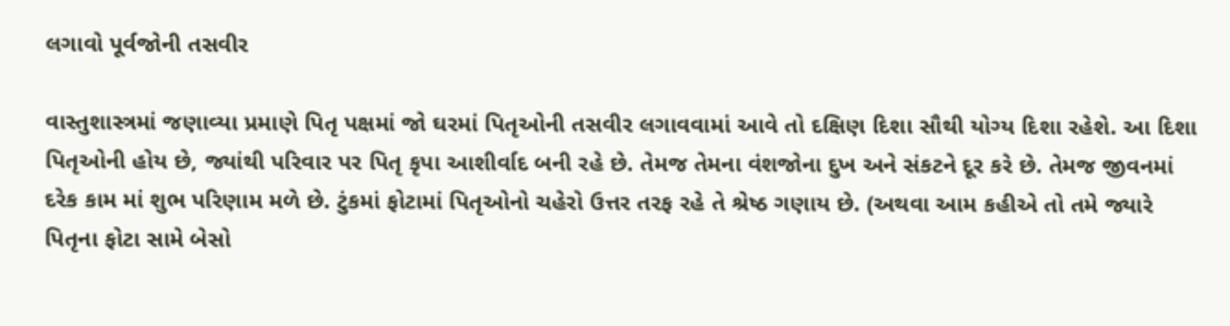લગાવો પૂર્વજોની તસવીર

વાસ્તુશાસ્ત્રમાં જણાવ્યા પ્રમાણે પિતૃ પક્ષમાં જો ઘરમાં પિતૃઓની તસવીર લગાવવામાં આવે તો દક્ષિણ દિશા સૌથી યોગ્ય દિશા રહેશે. આ દિશા પિતૃઓની હોય છે, જ્યાંથી પરિવાર પર પિતૃ કૃપા આશીર્વાદ બની રહે છે. તેમજ તેમના વંશજોના દુખ અને સંકટને દૂર કરે છે. તેમજ જીવનમાં દરેક કામ માં શુભ પરિણામ મળે છે. ટુંકમાં ફોટામાં પિતૃઓનો ચહેરો ઉત્તર તરફ રહે તે શ્રેષ્ઠ ગણાય છે. (અથવા આમ કહીએ તો તમે જ્યારે પિતૃના ફોટા સામે બેસો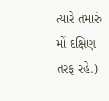ત્યારે તમારું મોં દક્ષિણ તરફ રહે.)